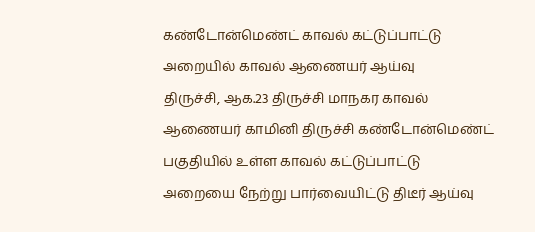கண்டோன்மெண்ட் காவல் கட்டுப்பாட்டு அறையில் காவல் ஆணையர் ஆய்வு
திருச்சி, ஆக.23 திருச்சி மாநகர காவல் ஆணையர் காமினி திருச்சி கண்டோன்மெண்ட் பகுதியில் உள்ள காவல் கட்டுப்பாட்டு அறையை நேற்று பார்வையிட்டு திடீர் ஆய்வு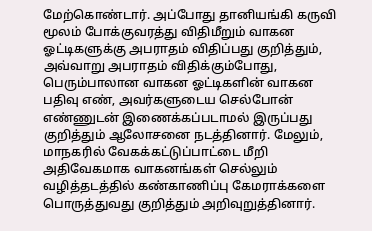மேற்கொண்டார். அப்போது தானியங்கி கருவி மூலம் போக்குவரத்து விதிமீறும் வாகன ஓட்டிகளுக்கு அபராதம் விதிப்பது குறித்தும், அவ்வாறு அபராதம் விதிக்கும்போது, பெரும்பாலான வாகன ஓட்டிகளின் வாகன பதிவு எண், அவர்களுடைய செல்போன் எண்ணுடன் இணைக்கப்படாமல் இருப்பது குறித்தும் ஆலோசனை நடத்தினார். மேலும், மாநகரில் வேகக்கட்டுப்பாட்டை மீறி அதிவேகமாக வாகனங்கள் செல்லும் வழித்தடத்தில் கண்காணிப்பு கேமராக்களை பொருத்துவது குறித்தும் அறிவுறுத்தினார்.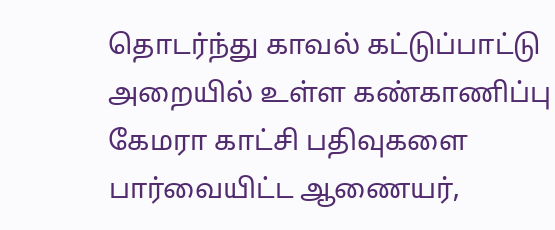தொடர்ந்து காவல் கட்டுப்பாட்டு அறையில் உள்ள கண்காணிப்பு கேமரா காட்சி பதிவுகளை பார்வையிட்ட ஆணையர்,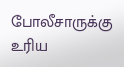போலீசாருக்கு உரிய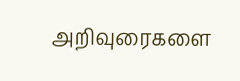அறிவுரைகளை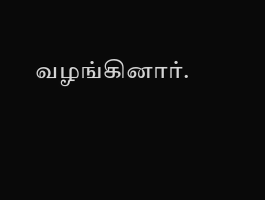வழங்கினார்.